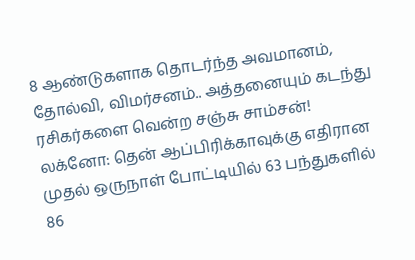8 ஆண்டுகளாக தொடர்ந்த அவமானம், தோல்வி, விமர்சனம்.. அத்தனையும் கடந்து ரசிகர்களை வென்ற சஞ்சு சாம்சன்!
லக்னோ: தென் ஆப்பிரிக்காவுக்கு எதிரான முதல் ஒருநாள் போட்டியில் 63 பந்துகளில் 86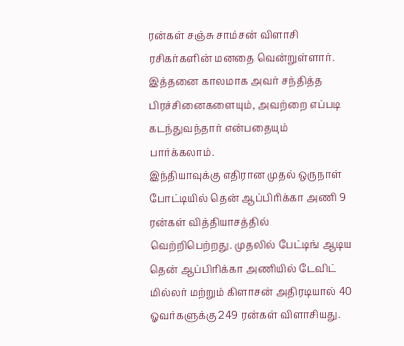ரன்கள் சஞ்சு சாம்சன் விளாசி ரசிகர்களின் மனதை வென்றுள்ளார். இத்தனை காலமாக அவர் சந்தித்த பிரச்சினைகளையும், அவற்றை எப்படி கடந்துவந்தார் என்பதையும் பார்க்கலாம்.
இந்தியாவுக்கு எதிரான முதல் ஒருநாள் போட்டியில் தென் ஆப்பிரிக்கா அணி 9 ரன்கள் வித்தியாசத்தில் வெற்றிபெற்றது. முதலில் பேட்டிங் ஆடிய தென் ஆப்பிரிக்கா அணியில் டேவிட் மில்லர் மற்றும் கிளாசன் அதிரடியால் 40 ஓவர்களுக்கு 249 ரன்கள் விளாசியது.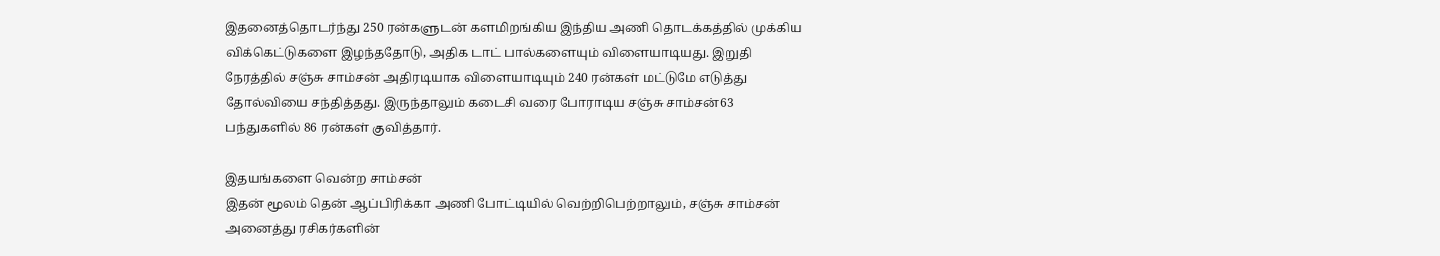இதனைத்தொடர்ந்து 250 ரன்களுடன் களமிறங்கிய இந்திய அணி தொடக்கத்தில் முக்கிய விக்கெட்டுகளை இழந்ததோடு, அதிக டாட் பால்களையும் விளையாடியது. இறுதி நேரத்தில் சஞ்சு சாம்சன் அதிரடியாக விளையாடியும் 240 ரன்கள் மட்டுமே எடுத்து தோல்வியை சந்தித்தது. இருந்தாலும் கடைசி வரை போராடிய சஞ்சு சாம்சன்63 பந்துகளில் 86 ரன்கள் குவித்தார்.

இதயங்களை வென்ற சாம்சன்
இதன் மூலம் தென் ஆப்பிரிக்கா அணி போட்டியில் வெற்றிபெற்றாலும், சஞ்சு சாம்சன் அனைத்து ரசிகர்களின்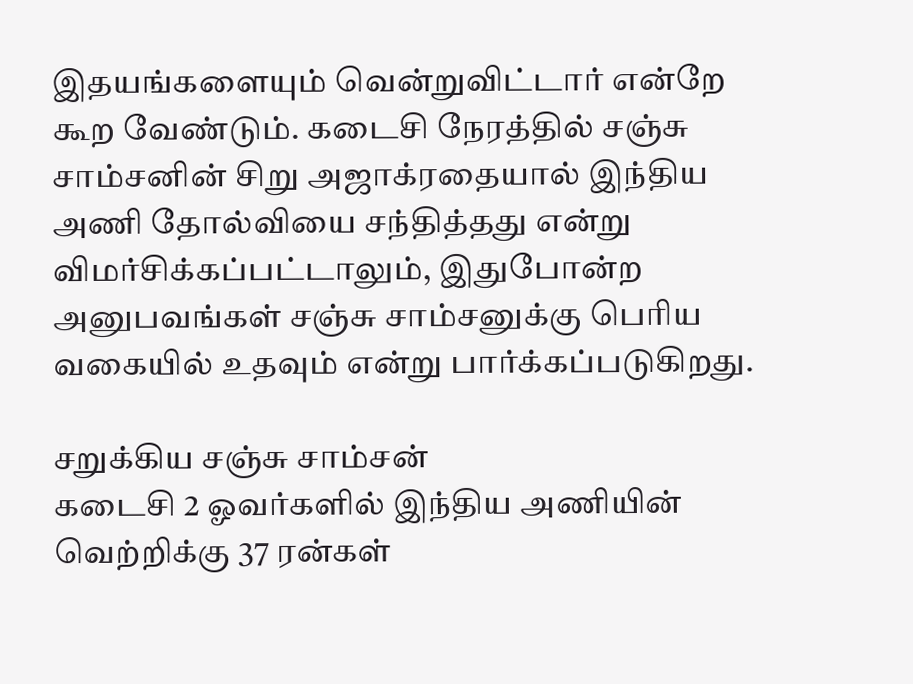இதயங்களையும் வென்றுவிட்டார் என்றே கூற வேண்டும். கடைசி நேரத்தில் சஞ்சு சாம்சனின் சிறு அஜாக்ரதையால் இந்திய அணி தோல்வியை சந்தித்தது என்று விமர்சிக்கப்பட்டாலும், இதுபோன்ற அனுபவங்கள் சஞ்சு சாம்சனுக்கு பெரிய வகையில் உதவும் என்று பார்க்கப்படுகிறது.

சறுக்கிய சஞ்சு சாம்சன்
கடைசி 2 ஓவர்களில் இந்திய அணியின் வெற்றிக்கு 37 ரன்கள்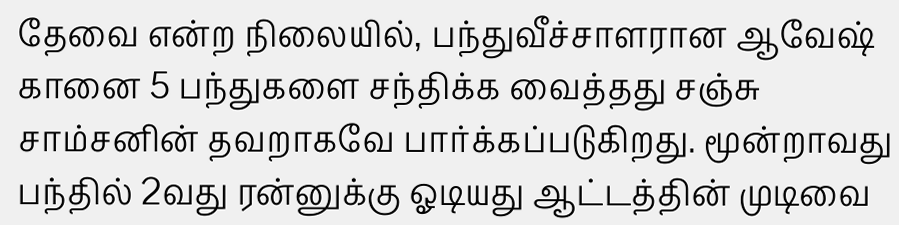தேவை என்ற நிலையில், பந்துவீச்சாளரான ஆவேஷ் கானை 5 பந்துகளை சந்திக்க வைத்தது சஞ்சு சாம்சனின் தவறாகவே பார்க்கப்படுகிறது. மூன்றாவது பந்தில் 2வது ரன்னுக்கு ஓடியது ஆட்டத்தின் முடிவை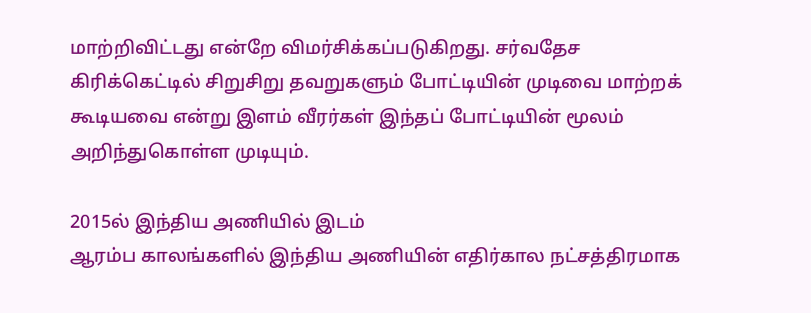மாற்றிவிட்டது என்றே விமர்சிக்கப்படுகிறது. சர்வதேச கிரிக்கெட்டில் சிறுசிறு தவறுகளும் போட்டியின் முடிவை மாற்றக் கூடியவை என்று இளம் வீரர்கள் இந்தப் போட்டியின் மூலம் அறிந்துகொள்ள முடியும்.

2015ல் இந்திய அணியில் இடம்
ஆரம்ப காலங்களில் இந்திய அணியின் எதிர்கால நட்சத்திரமாக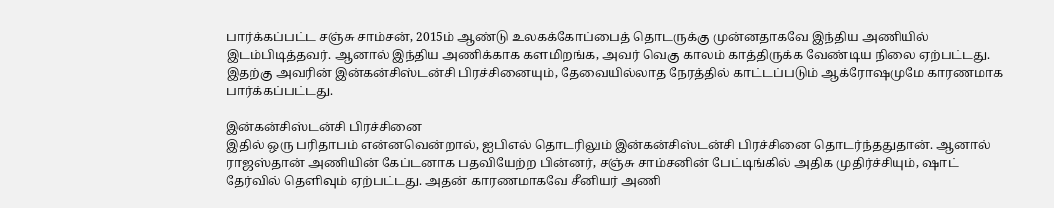பார்க்கப்பட்ட சஞ்சு சாம்சன், 2015ம் ஆண்டு உலகக்கோப்பைத் தொடருக்கு முன்னதாகவே இந்திய அணியில் இடம்பிடித்தவர். ஆனால் இந்திய அணிக்காக களமிறங்க, அவர் வெகு காலம் காத்திருக்க வேண்டிய நிலை ஏற்பட்டது. இதற்கு அவரின் இன்கன்சிஸ்டன்சி பிரச்சினையும், தேவையில்லாத நேரத்தில் காட்டப்படும் ஆக்ரோஷமுமே காரணமாக பார்க்கப்பட்டது.

இன்கன்சிஸ்டன்சி பிரச்சினை
இதில் ஒரு பரிதாபம் என்னவென்றால், ஐபிஎல் தொடரிலும் இன்கன்சிஸ்டன்சி பிரச்சினை தொடர்ந்ததுதான். ஆனால் ராஜஸ்தான் அணியின் கேப்டனாக பதவியேற்ற பின்னர், சஞ்சு சாம்சனின் பேட்டிங்கில் அதிக முதிர்ச்சியும், ஷாட் தேர்வில் தெளிவும் ஏற்பட்டது. அதன் காரணமாகவே சீனியர் அணி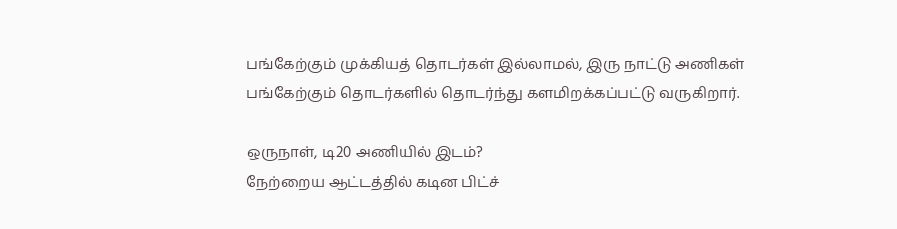பங்கேற்கும் முக்கியத் தொடர்கள் இல்லாமல், இரு நாட்டு அணிகள் பங்கேற்கும் தொடர்களில் தொடர்ந்து களமிறக்கப்பட்டு வருகிறார்.

ஒருநாள், டி20 அணியில் இடம்?
நேற்றைய ஆட்டத்தில் கடின பிட்ச்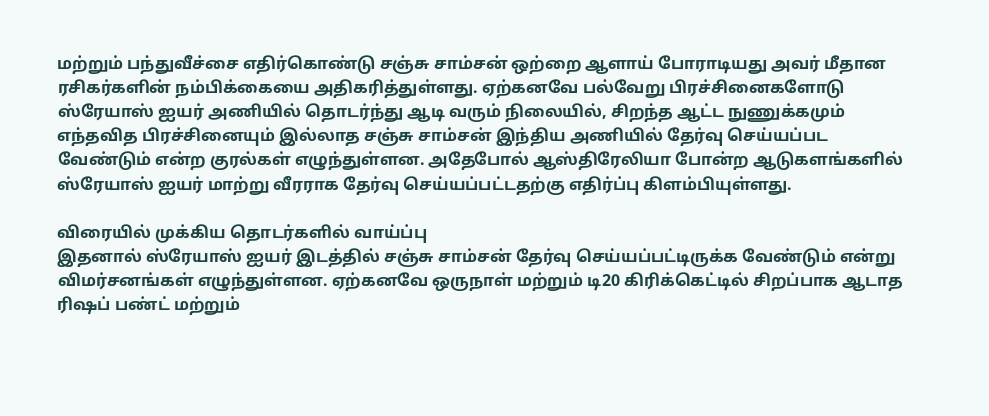மற்றும் பந்துவீச்சை எதிர்கொண்டு சஞ்சு சாம்சன் ஒற்றை ஆளாய் போராடியது அவர் மீதான ரசிகர்களின் நம்பிக்கையை அதிகரித்துள்ளது. ஏற்கனவே பல்வேறு பிரச்சினைகளோடு ஸ்ரேயாஸ் ஐயர் அணியில் தொடர்ந்து ஆடி வரும் நிலையில், சிறந்த ஆட்ட நுணுக்கமும் எந்தவித பிரச்சினையும் இல்லாத சஞ்சு சாம்சன் இந்திய அணியில் தேர்வு செய்யப்பட வேண்டும் என்ற குரல்கள் எழுந்துள்ளன. அதேபோல் ஆஸ்திரேலியா போன்ற ஆடுகளங்களில் ஸ்ரேயாஸ் ஐயர் மாற்று வீரராக தேர்வு செய்யப்பட்டதற்கு எதிர்ப்பு கிளம்பியுள்ளது.

விரையில் முக்கிய தொடர்களில் வாய்ப்பு
இதனால் ஸ்ரேயாஸ் ஐயர் இடத்தில் சஞ்சு சாம்சன் தேர்வு செய்யப்பட்டிருக்க வேண்டும் என்று விமர்சனங்கள் எழுந்துள்ளன. ஏற்கனவே ஒருநாள் மற்றும் டி20 கிரிக்கெட்டில் சிறப்பாக ஆடாத ரிஷப் பண்ட் மற்றும்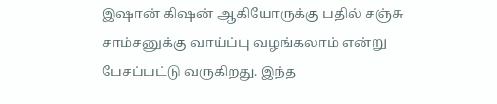இஷான் கிஷன் ஆகியோருக்கு பதில் சஞ்சு சாம்சனுக்கு வாய்ப்பு வழங்கலாம் என்று பேசப்பட்டு வருகிறது. இந்த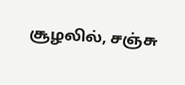சூழலில், சஞ்சு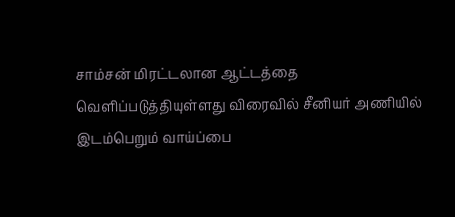சாம்சன் மிரட்டலான ஆட்டத்தை வெளிப்படுத்தியுள்ளது விரைவில் சீனியர் அணியில் இடம்பெறும் வாய்ப்பை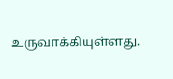உருவாக்கியுள்ளது.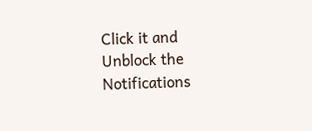Click it and Unblock the Notifications